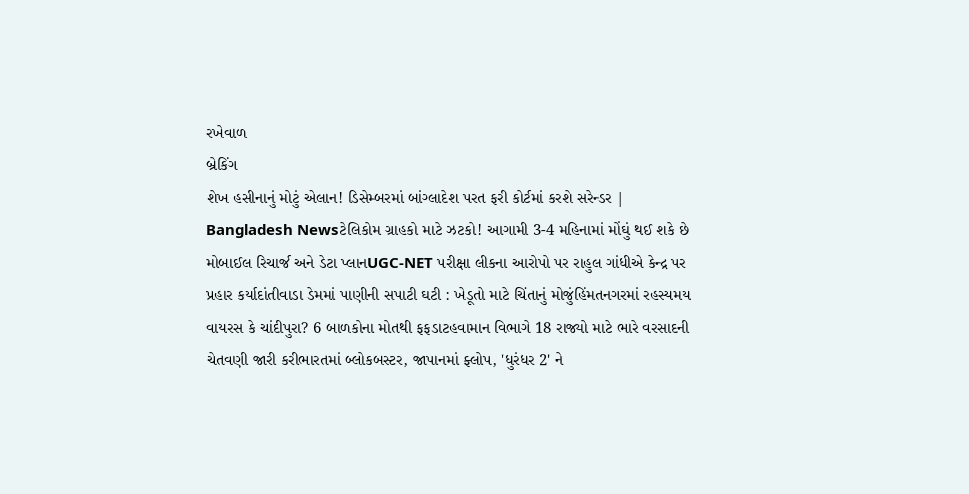રખેવાળ
બ્રેકિંગ
શેખ હસીનાનું મોટું એલાન! ડિસેમ્બરમાં બાંગ્લાદેશ પરત ફરી કોર્ટમાં કરશે સરેન્ડર | Bangladesh Newsટેલિકોમ ગ્રાહકો માટે ઝટકો! આગામી 3-4 મહિનામાં મોંઘું થઈ શકે છે મોબાઈલ રિચાર્જ અને ડેટા પ્લાનUGC-NET પરીક્ષા લીકના આરોપો પર રાહુલ ગાંધીએ કેન્દ્ર પર પ્રહાર કર્યાદાંતીવાડા ડેમમાં પાણીની સપાટી ઘટી : ખેડૂતો માટે ચિંતાનું મોજુંહિંમતનગરમાં રહસ્યમય વાયરસ કે ચાંદીપુરા? 6 બાળકોના મોતથી ફફડાટહવામાન વિભાગે 18 રાજ્યો માટે ભારે વરસાદની ચેતવણી જારી કરીભારતમાં બ્લોકબસ્ટર, જાપાનમાં ફ્લોપ, 'ધુરંધર 2' ને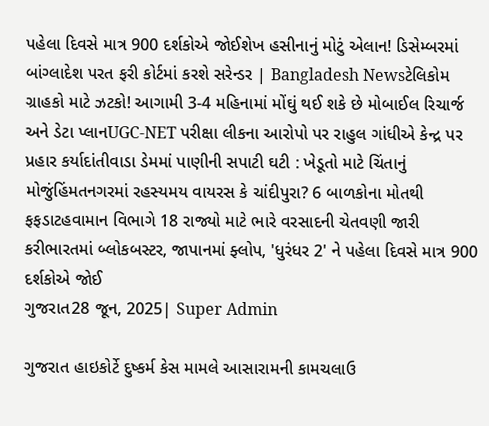પહેલા દિવસે માત્ર 900 દર્શકોએ જોઈશેખ હસીનાનું મોટું એલાન! ડિસેમ્બરમાં બાંગ્લાદેશ પરત ફરી કોર્ટમાં કરશે સરેન્ડર | Bangladesh Newsટેલિકોમ ગ્રાહકો માટે ઝટકો! આગામી 3-4 મહિનામાં મોંઘું થઈ શકે છે મોબાઈલ રિચાર્જ અને ડેટા પ્લાનUGC-NET પરીક્ષા લીકના આરોપો પર રાહુલ ગાંધીએ કેન્દ્ર પર પ્રહાર કર્યાદાંતીવાડા ડેમમાં પાણીની સપાટી ઘટી : ખેડૂતો માટે ચિંતાનું મોજુંહિંમતનગરમાં રહસ્યમય વાયરસ કે ચાંદીપુરા? 6 બાળકોના મોતથી ફફડાટહવામાન વિભાગે 18 રાજ્યો માટે ભારે વરસાદની ચેતવણી જારી કરીભારતમાં બ્લોકબસ્ટર, જાપાનમાં ફ્લોપ, 'ધુરંધર 2' ને પહેલા દિવસે માત્ર 900 દર્શકોએ જોઈ
ગુજરાત28 જૂન, 2025| Super Admin

ગુજરાત હાઇકોર્ટે દુષ્કર્મ કેસ મામલે આસારામની કામચલાઉ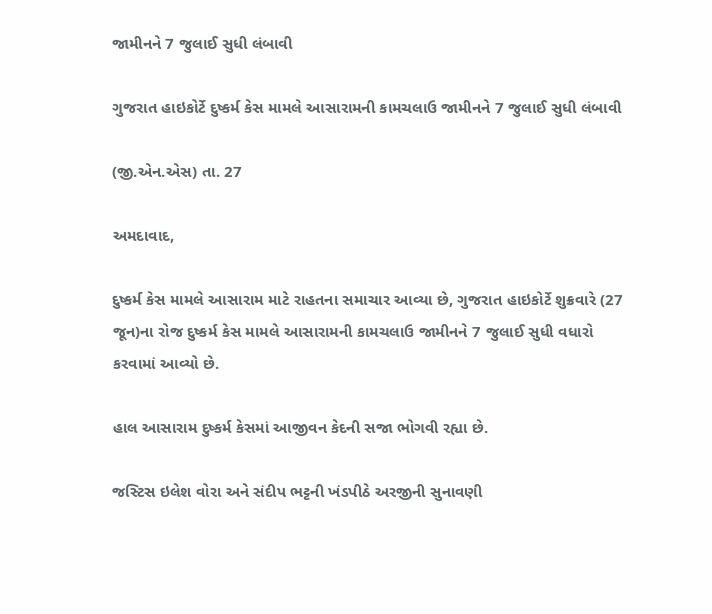જામીનને 7 જુલાઈ સુધી લંબાવી

ગુજરાત હાઇકોર્ટે દુષ્કર્મ કેસ મામલે આસારામની કામચલાઉ જામીનને 7 જુલાઈ સુધી લંબાવી

(જી.એન.એસ) તા. 27

અમદાવાદ,

દુષ્કર્મ કેસ મામલે આસારામ માટે રાહતના સમાચાર આવ્યા છે, ગુજરાત હાઇકોર્ટે શુક્રવારે (27 જૂન)ના રોજ દુષ્કર્મ કેસ મામલે આસારામની કામચલાઉ જામીનને 7 જુલાઈ સુધી વધારો કરવામાં આવ્યો છે.

હાલ આસારામ દુષ્કર્મ કેસમાં આજીવન કેદની સજા ભોગવી રહ્યા છે.

જસ્ટિસ ઇલેશ વોરા અને સંદીપ ભટ્ટની ખંડપીઠે અરજીની સુનાવણી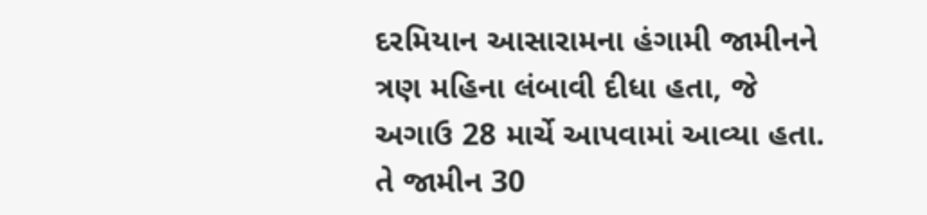દરમિયાન આસારામના હંગામી જામીનને ત્રણ મહિના લંબાવી દીધા હતા, જે અગાઉ 28 માર્ચે આપવામાં આવ્યા હતા. તે જામીન 30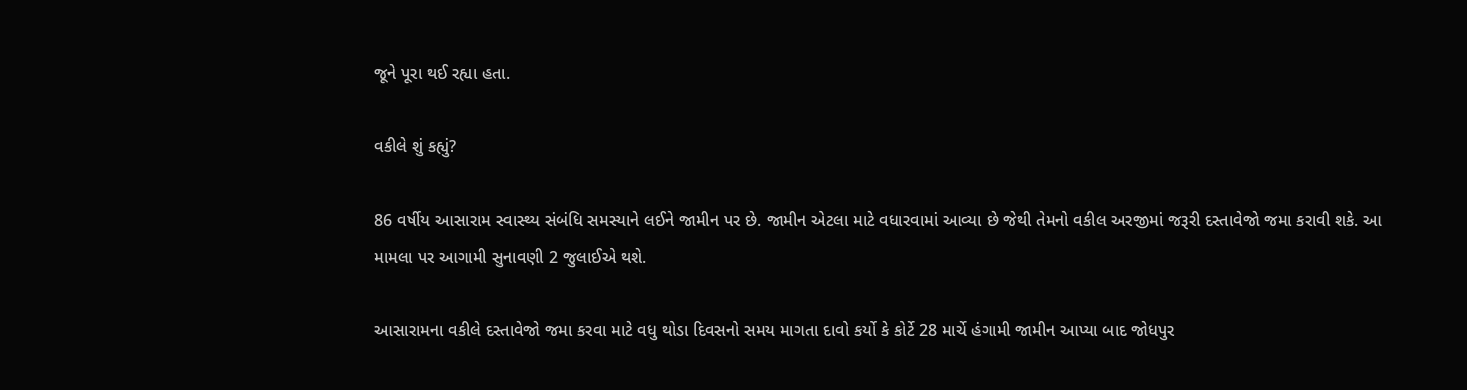જૂને પૂરા થઈ રહ્યા હતા.

વકીલે શું કહ્યું?

86 વર્ષીય આસારામ સ્વાસ્થ્ય સંબંધિ સમસ્યાને લઈને જામીન પર છે. જામીન એટલા માટે વધારવામાં આવ્યા છે જેથી તેમનો વકીલ અરજીમાં જરૂરી દસ્તાવેજો જમા કરાવી શકે. આ મામલા પર આગામી સુનાવણી 2 જુલાઈએ થશે.

આસારામના વકીલે દસ્તાવેજો જમા કરવા માટે વધુ થોડા દિવસનો સમય માગતા દાવો કર્યો કે કોર્ટે 28 માર્ચે હંગામી જામીન આપ્યા બાદ જોધપુર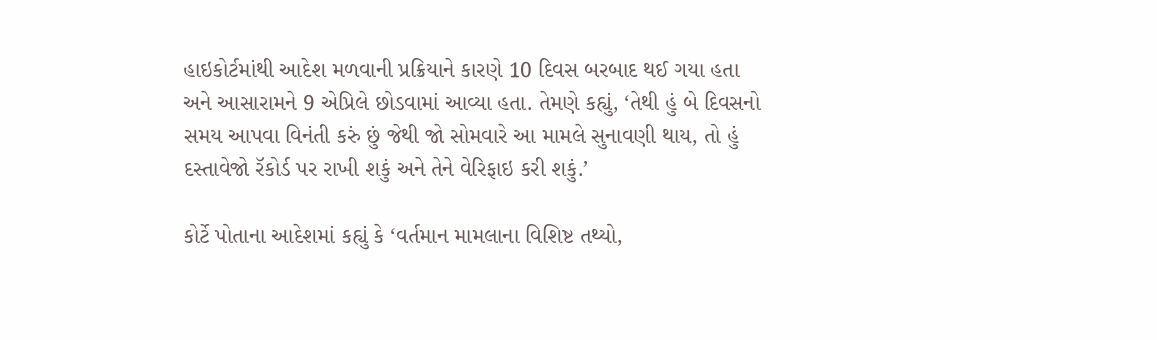હાઇકોર્ટમાંથી આદેશ મળવાની પ્રક્રિયાને કારણે 10 દિવસ બરબાદ થઈ ગયા હતા અને આસારામને 9 એપ્રિલે છોડવામાં આવ્યા હતા. તેમણે કહ્યું, ‘તેથી હું બે દિવસનો સમય આપવા વિનંતી કરું છું જેથી જો સોમવારે આ મામલે સુનાવણી થાય, તો હું દસ્તાવેજો રૅકોર્ડ પર રાખી શકું અને તેને વેરિફાઇ કરી શકું.’

કોર્ટે પોતાના આદેશમાં કહ્યું કે ‘વર્તમાન મામલાના વિશિષ્ટ તથ્યો,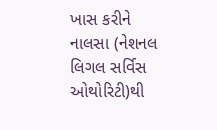ખાસ કરીને નાલસા (નેશનલ લિગલ સર્વિસ ઓથોરિટી)થી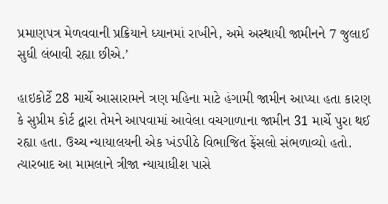પ્રમાણપત્ર મેળવવાની પ્રક્રિયાને ધ્યાનમાં રાખીને, અમે અસ્થાયી જામીનને 7 જુલાઈ સુધી લંબાવી રહ્યા છીએ.’

હાઇકોર્ટે 28 માર્ચે આસારામને ત્રણ મહિના માટે હંગામી જામીન આપ્યા હતા કારણ કે સુપ્રીમ કોર્ટ દ્વારા તેમને આપવામાં આવેલા વચગાળાના જામીન 31 માર્ચે પુરા થઈ રહ્યા હતા. ઉચ્ચ ન્યાયાલયની એક ખંડપીઠે વિભાજિત ફેંસલો સંભળાવ્યો હતો. ત્યારબાદ આ મામલાને ત્રીજા ન્યાયાધીશ પાસે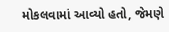મોકલવામાં આવ્યો હતો, જેમણે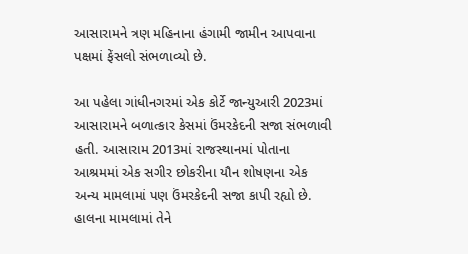આસારામને ત્રણ મહિનાના હંગામી જામીન આપવાના પક્ષમાં ફેંસલો સંભળાવ્યો છે.

આ પહેલા ગાંધીનગરમાં એક કોર્ટે જાન્યુઆરી 2023માં આસારામને બળાત્કાર કેસમાં ઉંમરકેદની સજા સંભળાવી હતી. આસારામ 2013માં રાજસ્થાનમાં પોતાના આશ્રમમાં એક સગીર છોકરીના યૌન શોષણના એક અન્ય મામલામાં પણ ઉંમરકેદની સજા કાપી રહ્યો છે. હાલના મામલામાં તેને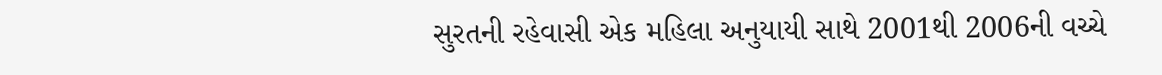સુરતની રહેવાસી એક મહિલા અનુયાયી સાથે 2001થી 2006ની વચ્ચે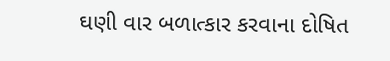ઘણી વાર બળાત્કાર કરવાના દોષિત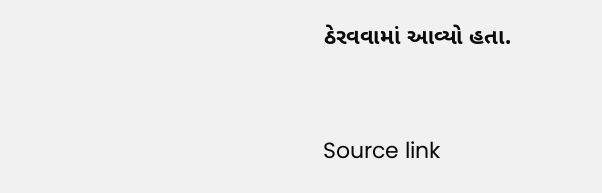ઠેરવવામાં આવ્યો હતા.



Source link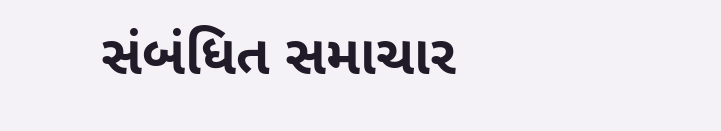સંબંધિત સમાચાર